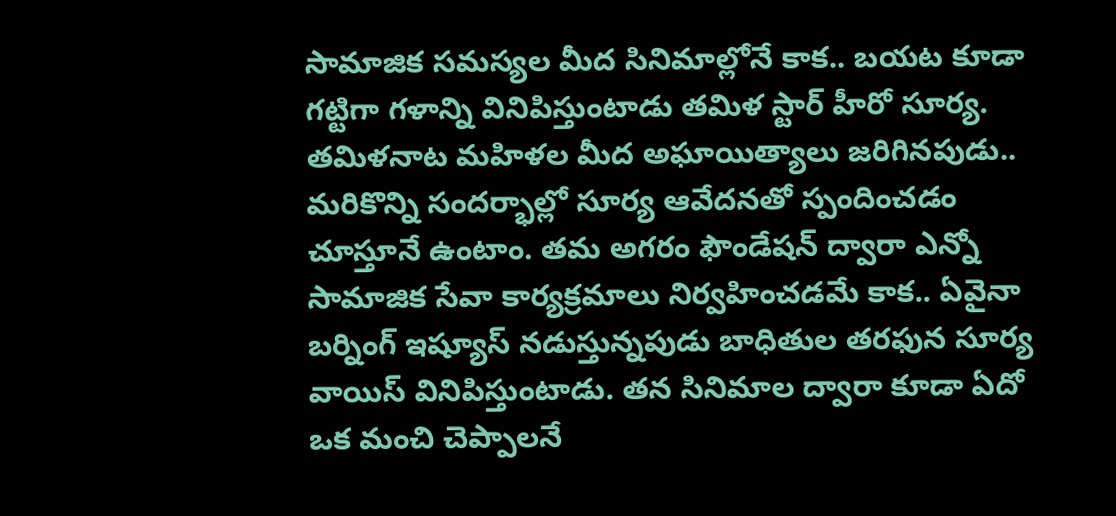సామాజిక సమస్యల మీద సినిమాల్లోనే కాక.. బయట కూడా గట్టిగా గళాన్ని వినిపిస్తుంటాడు తమిళ స్టార్ హీరో సూర్య. తమిళనాట మహిళల మీద అఘాయిత్యాలు జరిగినపుడు.. మరికొన్ని సందర్భాల్లో సూర్య ఆవేదనతో స్పందించడం చూస్తూనే ఉంటాం. తమ అగరం ఫౌండేషన్ ద్వారా ఎన్నో సామాజిక సేవా కార్యక్రమాలు నిర్వహించడమే కాక.. ఏవైనా బర్నింగ్ ఇష్యూస్ నడుస్తున్నపుడు బాధితుల తరఫున సూర్య వాయిస్ వినిపిస్తుంటాడు. తన సినిమాల ద్వారా కూడా ఏదో ఒక మంచి చెప్పాలనే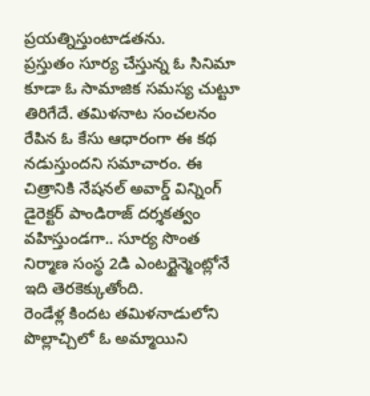ప్రయత్నిస్తుంటాడతను.
ప్రస్తుతం సూర్య చేస్తున్న ఓ సినిమా కూడా ఓ సామాజిక సమస్య చుట్టూ తిరిగేదే. తమిళనాట సంచలనం రేపిన ఓ కేసు ఆధారంగా ఈ కథ నడుస్తుందని సమాచారం. ఈ చిత్రానికి నేషనల్ అవార్డ్ విన్నింగ్ డైరెక్టర్ పాండిరాజ్ దర్శకత్వం వహిస్తుండగా.. సూర్య సొంత నిర్మాణ సంస్థ 2డి ఎంటర్టైన్మెంట్లోనే ఇది తెరకెక్కుతోంది.
రెండేళ్ల కిందట తమిళనాడులోని పొల్లాచ్చిలో ఓ అమ్మాయిని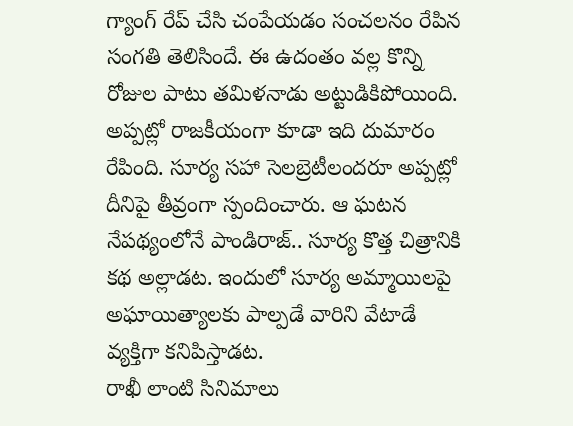గ్యాంగ్ రేప్ చేసి చంపేయడం సంచలనం రేపిన సంగతి తెలిసిందే. ఈ ఉదంతం వల్ల కొన్ని రోజుల పాటు తమిళనాడు అట్టుడికిపోయింది. అప్పట్లో రాజకీయంగా కూడా ఇది దుమారం రేపింది. సూర్య సహా సెలబ్రెటీలందరూ అప్పట్లో దీనిపై తీవ్రంగా స్పందించారు. ఆ ఘటన నేపథ్యంలోనే పాండిరాజ్.. సూర్య కొత్త చిత్రానికి కథ అల్లాడట. ఇందులో సూర్య అమ్మాయిలపై అఘాయిత్యాలకు పాల్పడే వారిని వేటాడే వ్యక్తిగా కనిపిస్తాడట.
రాఖీ లాంటి సినిమాలు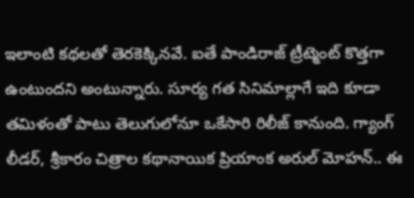ఇలాంటి కథలతో తెరకెక్కినవే. ఐతే పాండిరాజ్ ట్రీట్మెంట్ కొత్తగా ఉంటుందని అంటున్నారు. సూర్య గత సినిమాల్లాగే ఇది కూడా తమిళంతో పాటు తెలుగులోనూ ఒకేసారి రిలీజ్ కానుంది. గ్యాంగ్ లీడర్, శ్రీకారం చిత్రాల కథానాయిక ప్రియాంక అరుల్ మోహన్.. ఈ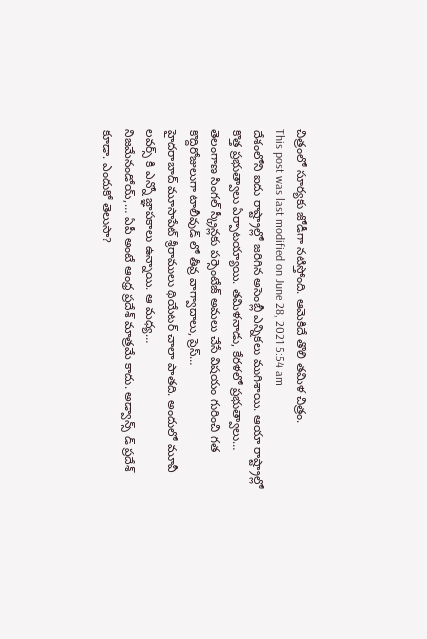చిత్రంలో సూర్యకు జోడీగా నటిస్తోంది. ఆమెకిదే తొలి తమిళ చిత్రం.
This post was last modified on June 28, 2021 5:54 am
దేశంలోని ఐదు రాష్ట్రాల్లో జరిగిన అసెంబ్లీ ఎన్నికలు ముగిశాయి. ఆయా రాష్ట్రాల్లో కొత్త ప్రభుత్వాలు ఏర్పాటయ్యాయి. తమిళనాడు, కేరళలో ప్రభుత్వాలు…
తెలంగాణ సింగల్ స్క్రీన్లకు పర్సెంటేజ్ అమలు చేసే విషయం గురించి గత కొద్దిరోజులుగా టాలీవుడ్ లో తీవ్ర వాగ్వాదాలు, ప్రెస్…
హైదరాబాద్ మూసాపేట్ శ్రీరాములు థియేటర్ చాలా పాతది. అందులో మూవీ లవర్స్ కి ఎన్నో జ్ఞాపకాలు ఉన్నాయి. ఆ మధ్య…
నిజమేనండోయ్,… ఏపీ అంటే ఆంధ్ర ప్రదేశ్ మాత్రమే కాదు. అడ్వాన్స్ డ్ ప్రదేశ్ కూడా. ఎందుకో తెలుసా?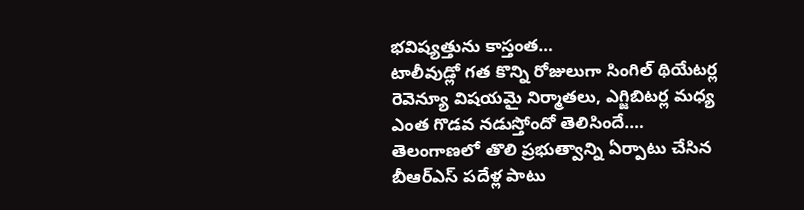భవిష్యత్తును కాస్తంత…
టాలీవుడ్లో గత కొన్ని రోజులుగా సింగిల్ థియేటర్ల రెవెన్యూ విషయమై నిర్మాతలు, ఎగ్జిబిటర్ల మధ్య ఎంత గొడవ నడుస్తోందో తెలిసిందే.…
తెలంగాణలో తొలి ప్రభుత్వాన్ని ఏర్పాటు చేసిన బీఆర్ఎస్ పదేళ్ల పాటు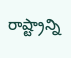రాష్ట్రాన్ని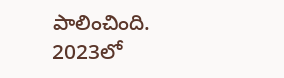పాలించింది. 2023లో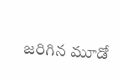జరిగిన మూడో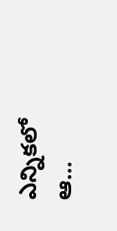ఎన్నికలో ఆ…